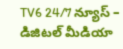TV6 24/7 న్యూస్ – డిజిటల్ మీడియా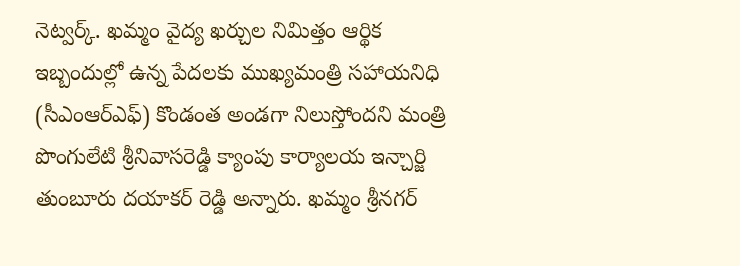నెట్వర్క్. ఖమ్మం వైద్య ఖర్చుల నిమిత్తం ఆర్థిక ఇబ్బందుల్లో ఉన్న పేదలకు ముఖ్యమంత్రి సహాయనిధి (సీఎంఆర్ఎఫ్) కొండంత అండగా నిలుస్తోందని మంత్రి పొంగులేటి శ్రీనివాసరెడ్డి క్యాంపు కార్యాలయ ఇన్చార్జి తుంబూరు దయాకర్ రెడ్డి అన్నారు. ఖమ్మం శ్రీనగర్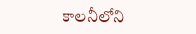కాలనీలోని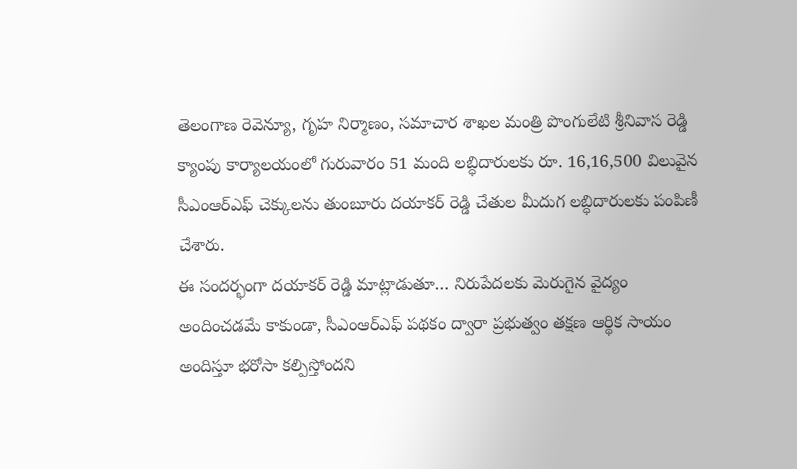తెలంగాణ రెవెన్యూ, గృహ నిర్మాణం, సమాచార శాఖల మంత్రి పొంగులేటి శ్రీనివాస రెడ్డి క్యాంపు కార్యాలయంలో గురువారం 51 మంది లబ్ధిదారులకు రూ. 16,16,500 విలువైన సీఎంఆర్ఎఫ్ చెక్కులను తుంబూరు దయాకర్ రెడ్డి చేతుల మీదుగ లబ్ధిదారులకు పంపిణీ చేశారు.
ఈ సందర్భంగా దయాకర్ రెడ్డి మాట్లాడుతూ… నిరుపేదలకు మెరుగైన వైద్యం అందించడమే కాకుండా, సీఎంఆర్ఎఫ్ పథకం ద్వారా ప్రభుత్వం తక్షణ ఆర్థిక సాయం అందిస్తూ భరోసా కల్పిస్తోందని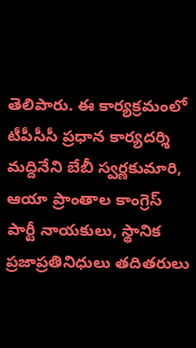తెలిపారు. ఈ కార్యక్రమంలో టీపీసీసీ ప్రధాన కార్యదర్శి మద్దినేని బేబీ స్వర్ణకుమారి, ఆయా ప్రాంతాల కాంగ్రెస్ పార్టీ నాయకులు, స్థానిక ప్రజాప్రతినిధులు తదితరులు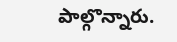పాల్గొన్నారు.